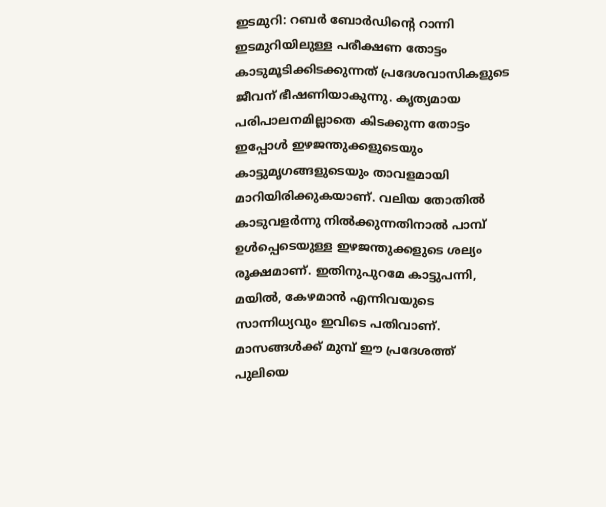ഇടമുറി: റബർ ബോർഡിന്റെ റാന്നി ഇടമുറിയിലുള്ള പരീക്ഷണ തോട്ടം കാടുമൂടിക്കിടക്കുന്നത് പ്രദേശവാസികളുടെ ജീവന് ഭീഷണിയാകുന്നു. കൃത്യമായ പരിപാലനമില്ലാതെ കിടക്കുന്ന തോട്ടം ഇപ്പോൾ ഇഴജന്തുക്കളുടെയും കാട്ടുമൃഗങ്ങളുടെയും താവളമായി മാറിയിരിക്കുകയാണ്. വലിയ തോതിൽ കാടുവളർന്നു നിൽക്കുന്നതിനാൽ പാമ്പ് ഉൾപ്പെടെയുള്ള ഇഴജന്തുക്കളുടെ ശല്യം രൂക്ഷമാണ്. ഇതിനുപുറമേ കാട്ടുപന്നി, മയിൽ, കേഴമാൻ എന്നിവയുടെ സാന്നിധ്യവും ഇവിടെ പതിവാണ്. മാസങ്ങൾക്ക് മുമ്പ് ഈ പ്രദേശത്ത് പുലിയെ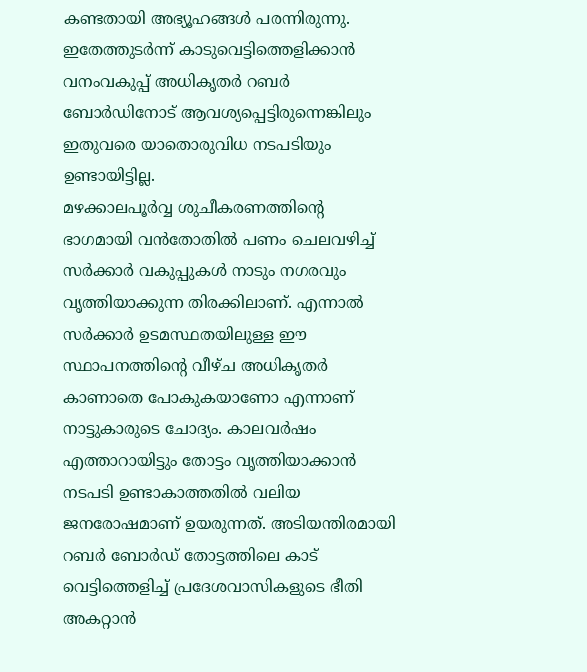കണ്ടതായി അഭ്യൂഹങ്ങൾ പരന്നിരുന്നു. ഇതേത്തുടർന്ന് കാടുവെട്ടിത്തെളിക്കാൻ വനംവകുപ്പ് അധികൃതർ റബർ ബോർഡിനോട് ആവശ്യപ്പെട്ടിരുന്നെങ്കിലും ഇതുവരെ യാതൊരുവിധ നടപടിയും ഉണ്ടായിട്ടില്ല.
മഴക്കാലപൂർവ്വ ശുചീകരണത്തിന്റെ ഭാഗമായി വൻതോതിൽ പണം ചെലവഴിച്ച് സർക്കാർ വകുപ്പുകൾ നാടും നഗരവും വൃത്തിയാക്കുന്ന തിരക്കിലാണ്. എന്നാൽ സർക്കാർ ഉടമസ്ഥതയിലുള്ള ഈ സ്ഥാപനത്തിന്റെ വീഴ്ച അധികൃതർ കാണാതെ പോകുകയാണോ എന്നാണ് നാട്ടുകാരുടെ ചോദ്യം. കാലവർഷം എത്താറായിട്ടും തോട്ടം വൃത്തിയാക്കാൻ നടപടി ഉണ്ടാകാത്തതിൽ വലിയ ജനരോഷമാണ് ഉയരുന്നത്. അടിയന്തിരമായി റബർ ബോർഡ് തോട്ടത്തിലെ കാട് വെട്ടിത്തെളിച്ച് പ്രദേശവാസികളുടെ ഭീതി അകറ്റാൻ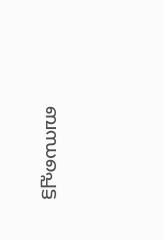ബന്ധപ്പെട്ട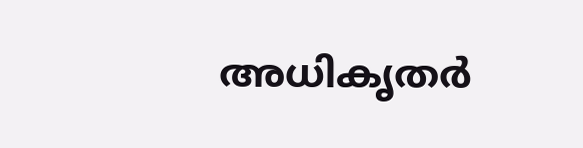അധികൃതർ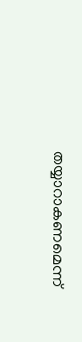തയ്യാറാകണമെന്ന്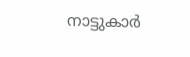നാട്ടുകാർ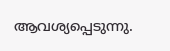ആവശ്യപ്പെടുന്നു.